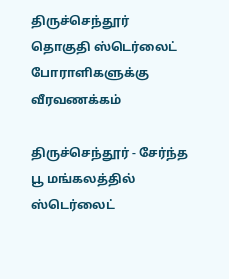திருச்செந்தூர் தொகுதி ஸ்டெர்லைட் போராளிகளுக்கு வீரவணக்கம்

திருச்செந்தூர் - சேர்ந்த பூ மங்கலத்தில் ஸ்டெர்லைட்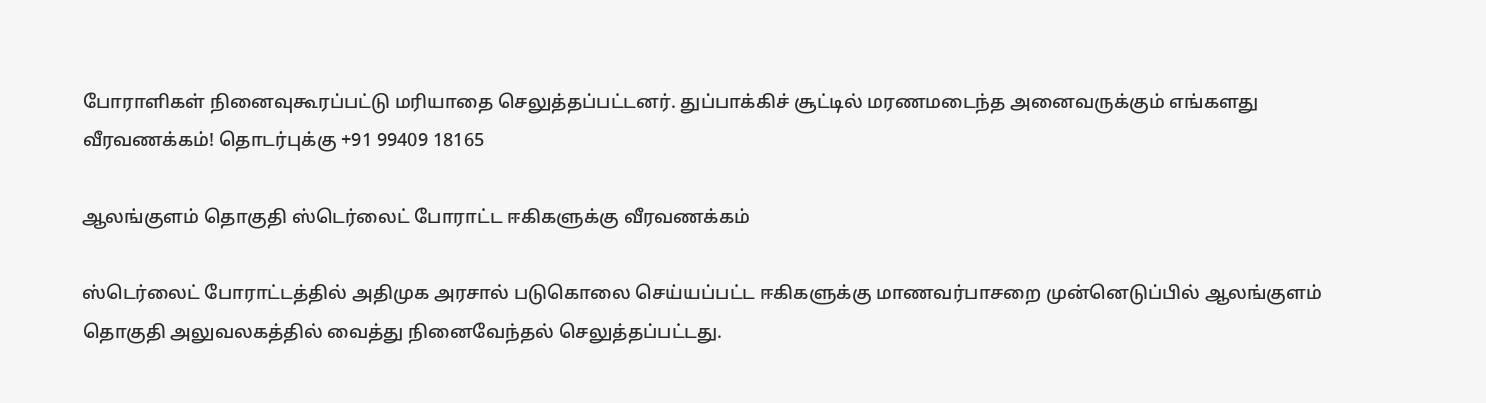போராளிகள் நினைவுகூரப்பட்டு மரியாதை செலுத்தப்பட்டனர். துப்பாக்கிச் சூட்டில் மரணமடைந்த அனைவருக்கும் எங்களது வீரவணக்கம்! தொடர்புக்கு +91 99409 18165

ஆலங்குளம் தொகுதி ஸ்டெர்லைட் போராட்ட ஈகிகளுக்கு வீரவணக்கம்

ஸ்டெர்லைட் போராட்டத்தில் அதிமுக அரசால் படுகொலை செய்யப்பட்ட ஈகிகளுக்கு மாணவர்பாசறை முன்னெடுப்பில் ஆலங்குளம் தொகுதி அலுவலகத்தில் வைத்து நினைவேந்தல் செலுத்தப்பட்டது.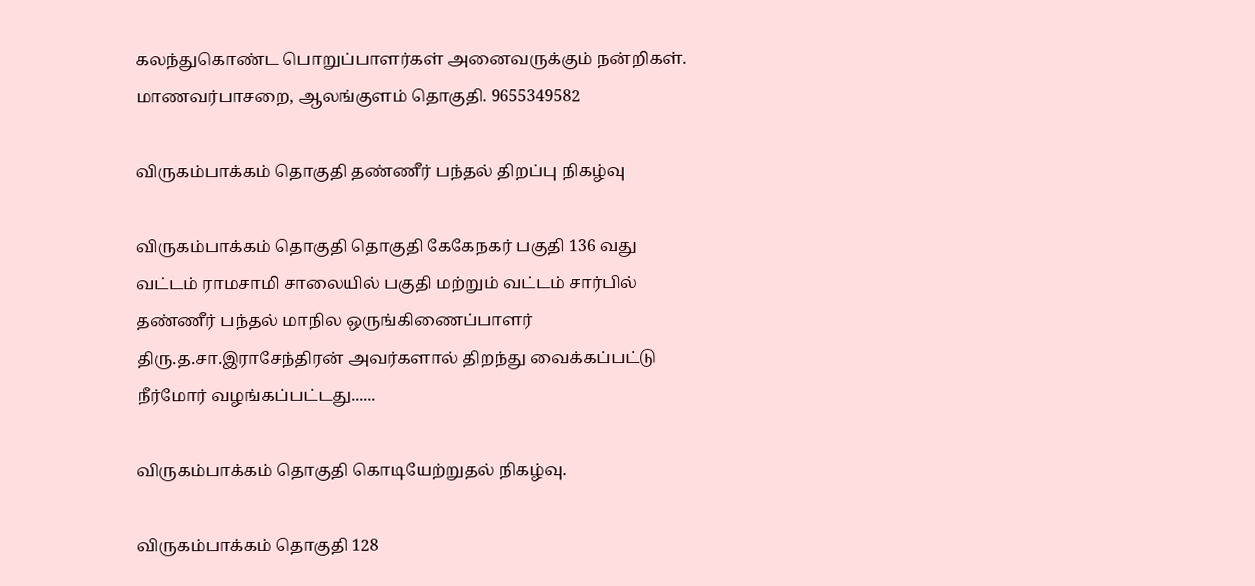கலந்துகொண்ட பொறுப்பாளர்கள் அனைவருக்கும் நன்றிகள். மாணவர்பாசறை, ஆலங்குளம் தொகுதி. 9655349582

விருகம்பாக்கம் தொகுதி தண்ணீர் பந்தல் திறப்பு நிகழ்வு

விருகம்பாக்கம் தொகுதி தொகுதி கேகேநகர் பகுதி 136 வது வட்டம் ராமசாமி சாலையில் பகுதி மற்றும் வட்டம் சார்பில் தண்ணீர் பந்தல் மாநில ஒருங்கிணைப்பாளர் திரு.த.சா.இராசேந்திரன் அவர்களால் திறந்து வைக்கப்பட்டு நீர்மோர் வழங்கப்பட்டது......

விருகம்பாக்கம் தொகுதி கொடியேற்றுதல் நிகழ்வு.

விருகம்பாக்கம் தொகுதி 128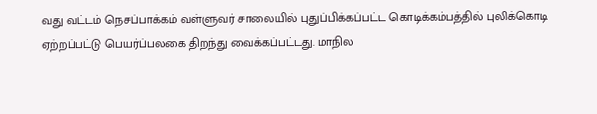வது வட்டம் நெசப்பாக்கம் வள்ளுவர் சாலையில் புதுப்பிக்கப்பட்ட கொடிக்கம்பத்தில் புலிக்கொடி ஏற்றப்பட்டு பெயர்ப்பலகை திறந்து வைக்கப்பட்டது. மாநில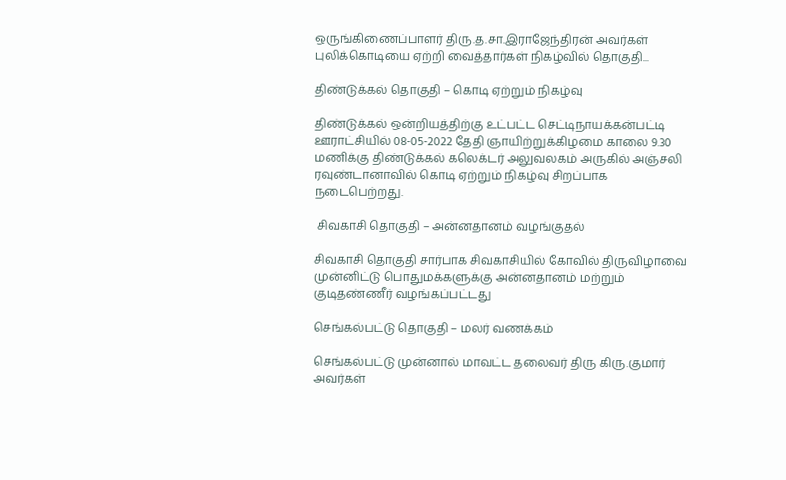ஒருங்கிணைப்பாளர் திரு.த.சா.இராஜேந்திரன் அவர்கள் புலிக்கொடியை ஏற்றி வைத்தார்கள் நிகழ்வில் தொகுதி...

திண்டுக்கல் தொகுதி – கொடி ஏற்றும் நிகழ்வு

திண்டுக்கல் ஒன்றியத்திற்கு உட்பட்ட செட்டிநாயக்கன்பட்டி ஊராட்சியில் 08-05-2022 தேதி ஞாயிற்றுக்கிழமை காலை 9.30 மணிக்கு திண்டுக்கல் கலெக்டர் அலுவலகம் அருகில் அஞ்சலி ரவுண்டானாவில் கொடி ஏற்றும் நிகழ்வு சிறப்பாக நடைபெற்றது.

 சிவகாசி தொகுதி – அன்னதானம் வழங்குதல்

சிவகாசி தொகுதி சார்பாக சிவகாசியில் கோவில் திருவிழாவை முன்னிட்டு பொதுமக்களுக்கு அன்னதானம் மற்றும் குடிதண்ணீர் வழங்கப்பட்டது

செங்கல்பட்டு தொகுதி – மலர் வணக்கம்

செங்கல்பட்டு முன்னால் மாவட்ட தலைவர் திரு கிரு.குமார் அவர்கள்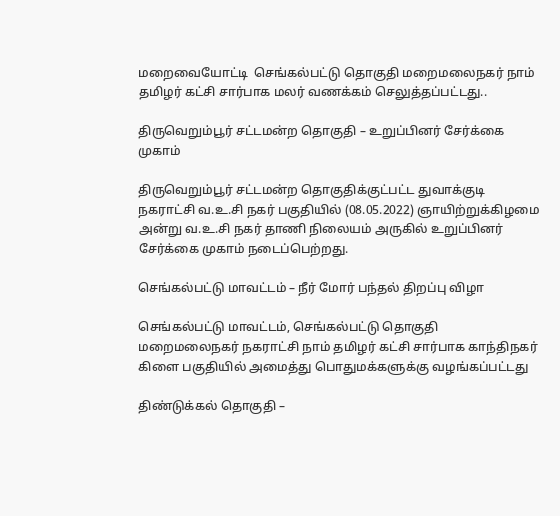மறைவையோட்டி  செங்கல்பட்டு தொகுதி மறைமலைநகர் நாம் தமிழர் கட்சி சார்பாக மலர் வணக்கம் செலுத்தப்பட்டது..

திருவெறும்பூர் சட்டமன்ற தொகுதி – உறுப்பினர் சேர்க்கை முகாம்

திருவெறும்பூர் சட்டமன்ற தொகுதிக்குட்பட்ட துவாக்குடி நகராட்சி வ.உ.சி நகர் பகுதியில் (08.05.2022) ஞாயிற்றுக்கிழமை அன்று வ.உ.சி நகர் தாணி நிலையம் அருகில் உறுப்பினர் சேர்க்கை முகாம் நடைப்பெற்றது.

செங்கல்பட்டு மாவட்டம் – நீர் மோர் பந்தல் திறப்பு விழா

செங்கல்பட்டு மாவட்டம், செங்கல்பட்டு தொகுதி மறைமலைநகர் நகராட்சி நாம் தமிழர் கட்சி சார்பாக காந்திநகர் கிளை பகுதியில் அமைத்து பொதுமக்களுக்கு வழங்கப்பட்டது

திண்டுக்கல் தொகுதி –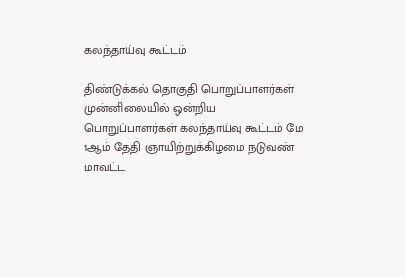கலந்தாய்வு கூட்டம்

திண்டுக்கல் தொகுதி பொறுப்பாளர்கள் முன்னிலையில் ஒன்றிய பொறுப்பாளர்கள் கலந்தாய்வு கூட்டம் மே 1ஆம் தேதி ஞாயிற்றுக்கிழமை நடுவண் மாவட்ட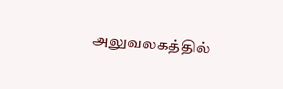அலுவலகத்தில்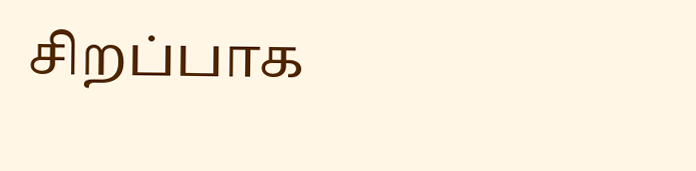சிறப்பாக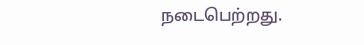நடைபெற்றது.